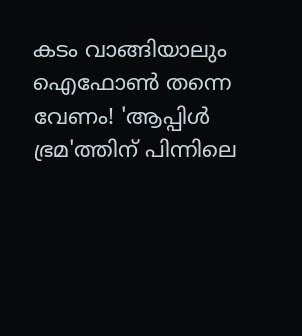കടം വാങ്ങിയാലും ഐഫോൺ തന്നെ വേണം! 'ആപ്പിൾ ഭ്രമ'ത്തിന് പിന്നിലെ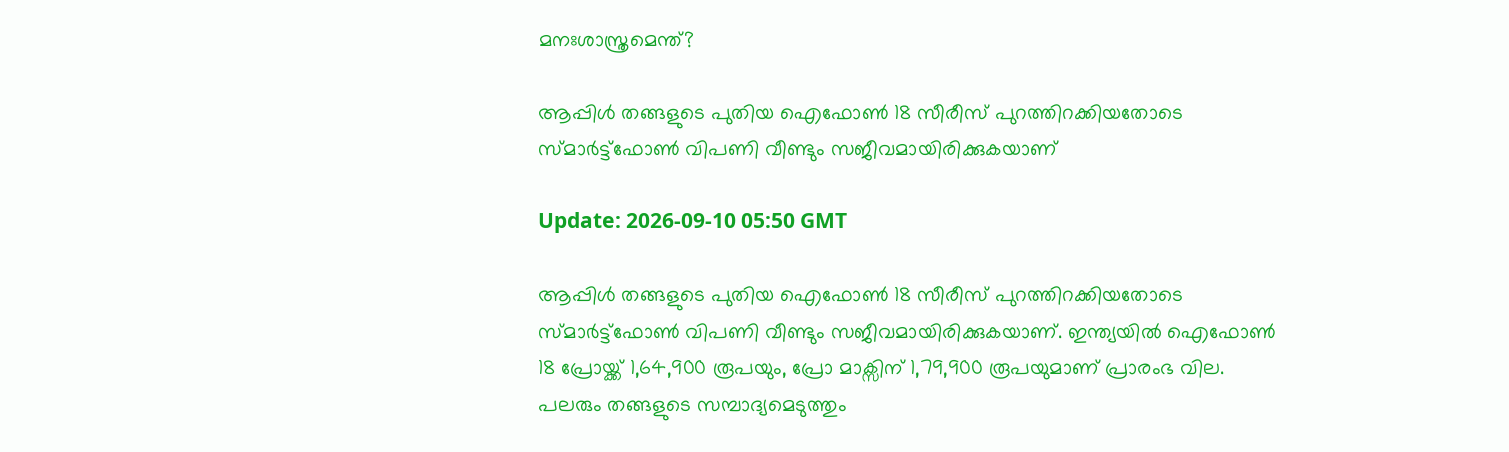മനഃശാസ്ത്രമെന്ത്?

ആപ്പിൾ തങ്ങളുടെ പുതിയ ഐഫോൺ 18 സീരീസ് പുറത്തിറക്കിയതോടെ സ്മാർട്ട്ഫോൺ വിപണി വീണ്ടും സജീവമായിരിക്കുകയാണ്

Update: 2026-09-10 05:50 GMT

ആപ്പിൾ തങ്ങളുടെ പുതിയ ഐഫോൺ 18 സീരീസ് പുറത്തിറക്കിയതോടെ സ്മാർട്ട്ഫോൺ വിപണി വീണ്ടും സജീവമായിരിക്കുകയാണ്. ഇന്ത്യയിൽ ഐഫോൺ 18 പ്രോയ്ക്ക് 1,64,900 രൂപയും, പ്രോ മാക്സിന് 1,79,900 രൂപയുമാണ് പ്രാരംഭ വില. പലരും തങ്ങളുടെ സമ്പാദ്യമെടുത്തും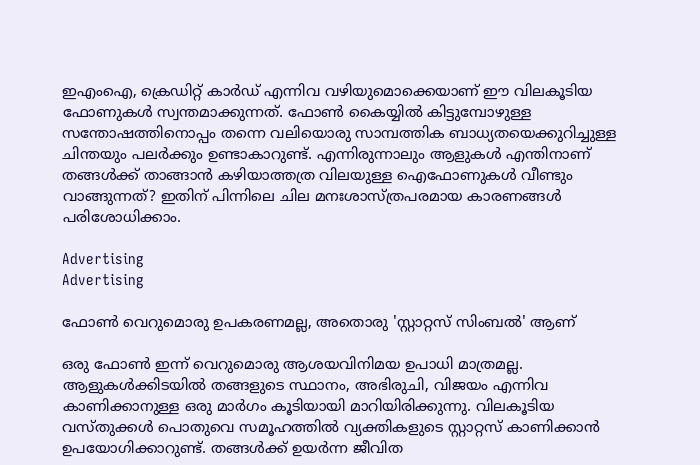ഇഎംഐ, ക്രെഡിറ്റ് കാർഡ് എന്നിവ വഴിയുമൊക്കെയാണ് ഈ വിലകൂടിയ ഫോണുകൾ സ്വന്തമാക്കുന്നത്. ഫോൺ കൈയ്യിൽ കിട്ടുമ്പോഴുള്ള സന്തോഷത്തിനൊപ്പം തന്നെ വലിയൊരു സാമ്പത്തിക ബാധ്യതയെക്കുറിച്ചുള്ള ചിന്തയും പലർക്കും ഉണ്ടാകാറുണ്ട്. എന്നിരുന്നാലും ആളുകൾ എന്തിനാണ് തങ്ങൾക്ക് താങ്ങാൻ കഴിയാത്തത്ര വിലയുള്ള ഐഫോണുകൾ വീണ്ടും വാങ്ങുന്നത്? ഇതിന് പിന്നിലെ ചില മനഃശാസ്ത്രപരമായ കാരണങ്ങൾ പരിശോധിക്കാം.

Advertising
Advertising

ഫോൺ വെറുമൊരു ഉപകരണമല്ല, അതൊരു 'സ്റ്റാറ്റസ് സിംബൽ' ആണ്

ഒരു ഫോൺ ഇന്ന് വെറുമൊരു ആശയവിനിമയ ഉപാധി മാത്രമല്ല. ആളുകൾക്കിടയിൽ തങ്ങളുടെ സ്ഥാനം, അഭിരുചി, വിജയം എന്നിവ കാണിക്കാനുള്ള ഒരു മാർഗം കൂടിയായി മാറിയിരിക്കുന്നു. വിലകൂടിയ വസ്തുക്കൾ പൊതുവെ സമൂഹത്തിൽ വ്യക്തികളുടെ സ്റ്റാറ്റസ് കാണിക്കാൻ ഉപയോഗിക്കാറുണ്ട്. തങ്ങൾക്ക് ഉയർന്ന ജീവിത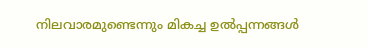നിലവാരമുണ്ടെന്നും മികച്ച ഉൽപ്പന്നങ്ങൾ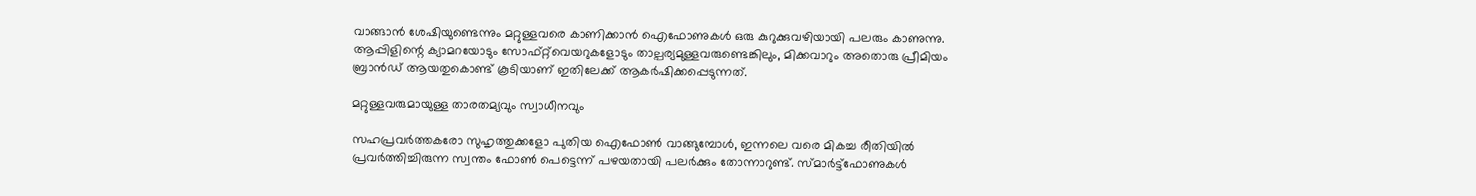വാങ്ങാൻ ശേഷിയുണ്ടെന്നും മറ്റുള്ളവരെ കാണിക്കാൻ ഐഫോണുകൾ ഒരു കുറുക്കുവഴിയായി പലരും കാണുന്നു. ആപ്പിളിന്റെ ക്യാമറയോടും സോഫ്റ്റ്‌വെയറുകളോടും താല്പര്യമുള്ളവരുണ്ടെങ്കിലും, മിക്കവാറും അതൊരു പ്രീമിയം ബ്രാൻഡ് ആയതുകൊണ്ട് കൂടിയാണ് ഇതിലേക്ക് ആകർഷിക്കപ്പെടുന്നത്.

മറ്റുള്ളവരുമായുള്ള താരതമ്യവും സ്വാധീനവും

സഹപ്രവർത്തകരോ സുഹൃത്തുക്കളോ പുതിയ ഐഫോൺ വാങ്ങുമ്പോൾ, ഇന്നലെ വരെ മികച്ച രീതിയിൽ പ്രവർത്തിച്ചിരുന്ന സ്വന്തം ഫോൺ പെട്ടെന്ന് പഴയതായി പലർക്കും തോന്നാറുണ്ട്. സ്മാർട്ട്ഫോണുകൾ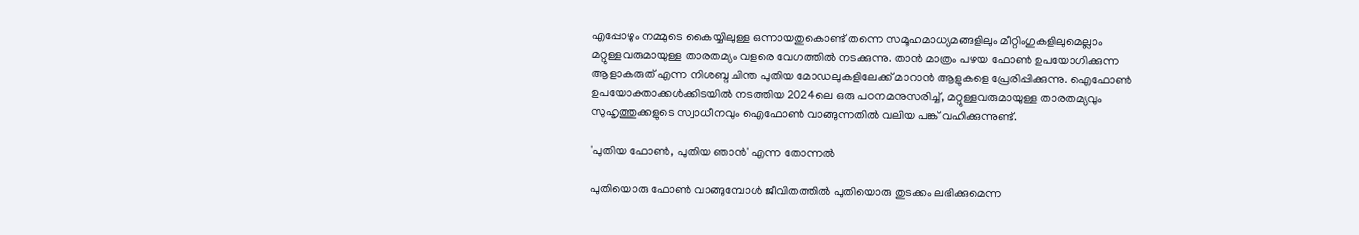എപ്പോഴും നമ്മുടെ കൈയ്യിലുള്ള ഒന്നായതുകൊണ്ട് തന്നെ സമൂഹമാധ്യമങ്ങളിലും മീറ്റിംഗുകളിലുമെല്ലാം മറ്റുള്ളവരുമായുള്ള താരതമ്യം വളരെ വേഗത്തിൽ നടക്കുന്നു. താൻ മാത്രം പഴയ ഫോൺ ഉപയോഗിക്കുന്ന ആളാകരുത് എന്ന നിശബ്ദ ചിന്ത പുതിയ മോഡലുകളിലേക്ക് മാറാൻ ആളുകളെ പ്രേരിപ്പിക്കുന്നു. ഐഫോൺ ഉപയോക്താക്കൾക്കിടയിൽ നടത്തിയ 2024ലെ ഒരു പഠനമനുസരിച്ച്, മറ്റുള്ളവരുമായുള്ള താരതമ്യവും സുഹൃത്തുക്കളുടെ സ്വാധീനവും ഐഫോൺ വാങ്ങുന്നതിൽ വലിയ പങ്ക് വഹിക്കുന്നുണ്ട്.

'പുതിയ ഫോൺ, പുതിയ ഞാൻ' എന്ന തോന്നൽ

പുതിയൊരു ഫോൺ വാങ്ങുമ്പോൾ ജീവിതത്തിൽ പുതിയൊരു തുടക്കം ലഭിക്കുമെന്ന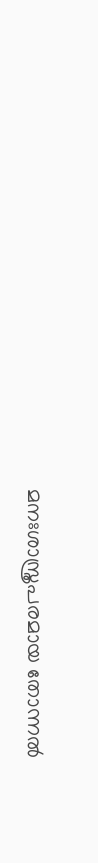മനഃശാസ്ത്രപരമായ തോന്നൽ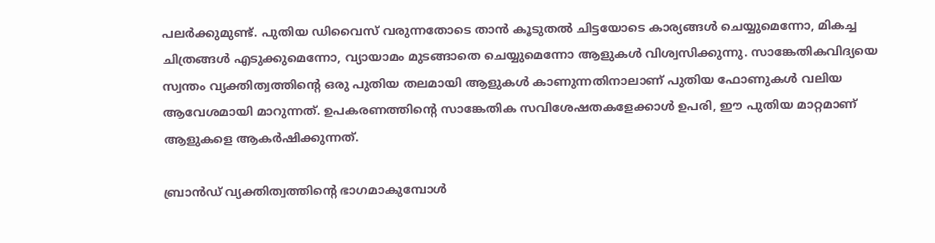പലർക്കുമുണ്ട്. പുതിയ ഡിവൈസ് വരുന്നതോടെ താൻ കൂടുതൽ ചിട്ടയോടെ കാര്യങ്ങൾ ചെയ്യുമെന്നോ, മികച്ച ചിത്രങ്ങൾ എടുക്കുമെന്നോ, വ്യായാമം മുടങ്ങാതെ ചെയ്യുമെന്നോ ആളുകൾ വിശ്വസിക്കുന്നു. സാങ്കേതികവിദ്യയെ സ്വന്തം വ്യക്തിത്വത്തിന്റെ ഒരു പുതിയ തലമായി ആളുകൾ കാണുന്നതിനാലാണ് പുതിയ ഫോണുകൾ വലിയ ആവേശമായി മാറുന്നത്. ഉപകരണത്തിന്റെ സാങ്കേതിക സവിശേഷതകളേക്കാൾ ഉപരി, ഈ പുതിയ മാറ്റമാണ് ആളുകളെ ആകർഷിക്കുന്നത്.

ബ്രാൻഡ് വ്യക്തിത്വത്തിന്റെ ഭാഗമാകുമ്പോൾ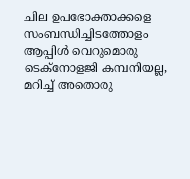ചില ഉപഭോക്താക്കളെ സംബന്ധിച്ചിടത്തോളം ആപ്പിൾ വെറുമൊരു ടെക്നോളജി കമ്പനിയല്ല, മറിച്ച് അതൊരു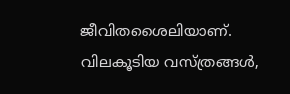ജീവിതശൈലിയാണ്. വിലകൂടിയ വസ്ത്രങ്ങൾ,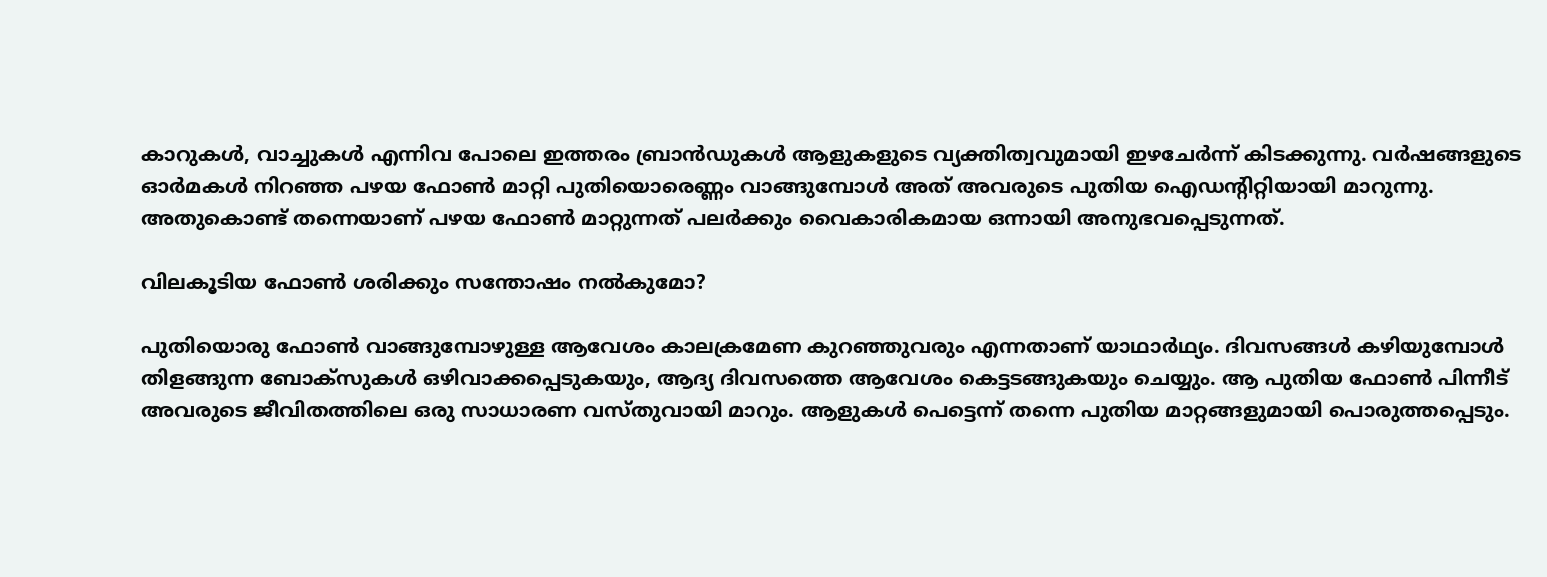കാറുകൾ, വാച്ചുകൾ എന്നിവ പോലെ ഇത്തരം ബ്രാൻഡുകൾ ആളുകളുടെ വ്യക്തിത്വവുമായി ഇഴചേർന്ന് കിടക്കുന്നു. വർഷങ്ങളുടെ ഓർമകൾ നിറഞ്ഞ പഴയ ഫോൺ മാറ്റി പുതിയൊരെണ്ണം വാങ്ങുമ്പോൾ അത് അവരുടെ പുതിയ ഐഡന്റിറ്റിയായി മാറുന്നു. അതുകൊണ്ട് തന്നെയാണ് പഴയ ഫോൺ മാറ്റുന്നത് പലർക്കും വൈകാരികമായ ഒന്നായി അനുഭവപ്പെടുന്നത്.

വിലകൂടിയ ഫോൺ ശരിക്കും സന്തോഷം നൽകുമോ?

പുതിയൊരു ഫോൺ വാങ്ങുമ്പോഴുള്ള ആവേശം കാലക്രമേണ കുറഞ്ഞുവരും എന്നതാണ് യാഥാർഥ്യം. ദിവസങ്ങൾ കഴിയുമ്പോൾ തിളങ്ങുന്ന ബോക്സുകൾ ഒഴിവാക്കപ്പെടുകയും, ആദ്യ ദിവസത്തെ ആവേശം കെട്ടടങ്ങുകയും ചെയ്യും. ആ പുതിയ ഫോൺ പിന്നീട് അവരുടെ ജീവിതത്തിലെ ഒരു സാധാരണ വസ്തുവായി മാറും. ആളുകൾ പെട്ടെന്ന് തന്നെ പുതിയ മാറ്റങ്ങളുമായി പൊരുത്തപ്പെടും.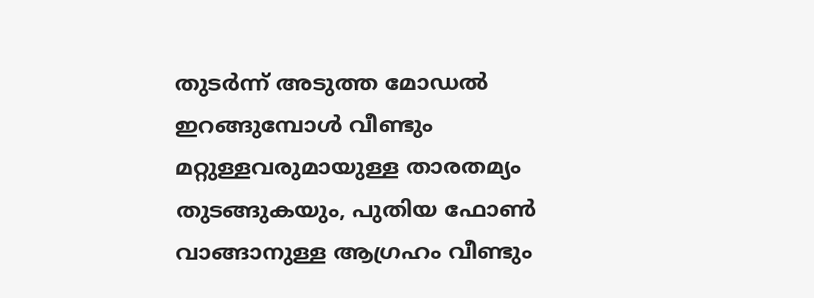തുടർന്ന് അടുത്ത മോഡൽ ഇറങ്ങുമ്പോൾ വീണ്ടും മറ്റുള്ളവരുമായുള്ള താരതമ്യം തുടങ്ങുകയും, പുതിയ ഫോൺ വാങ്ങാനുള്ള ആഗ്രഹം വീണ്ടും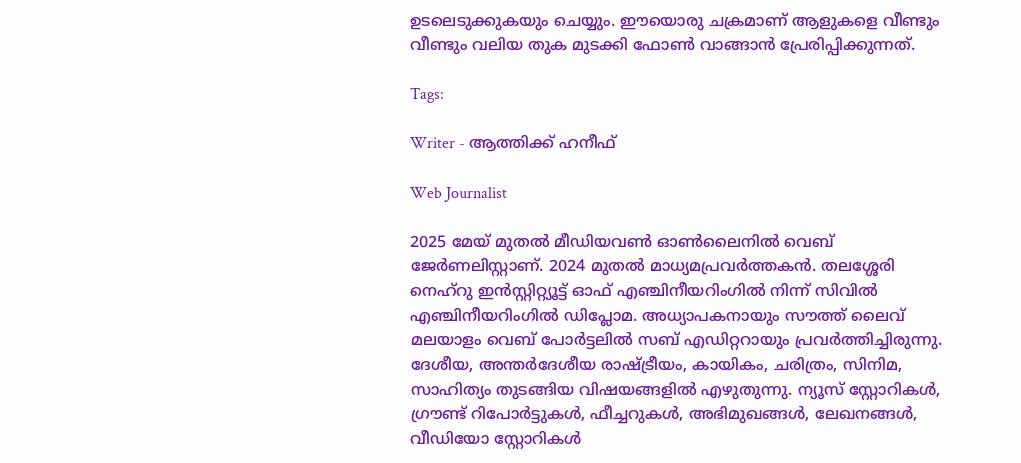ഉടലെടുക്കുകയും ചെയ്യും. ഈയൊരു ചക്രമാണ് ആളുകളെ വീണ്ടും വീണ്ടും വലിയ തുക മുടക്കി ഫോൺ വാങ്ങാൻ പ്രേരിപ്പിക്കുന്നത്.

Tags:

Writer - ആത്തിക്ക് ഹനീഫ്

Web Journalist

2025 മേയ് മുതൽ മീഡിയവൺ ഓൺലൈനിൽ വെബ് ജേർണലിസ്റ്റാണ്. 2024 മുതൽ മാധ്യമപ്രവർത്തകൻ. തലശ്ശേരി നെഹ്‌റു ഇൻസ്റ്റിറ്റ്യൂട്ട് ഓഫ് എഞ്ചിനീയറിംഗിൽ നിന്ന് സിവിൽ എഞ്ചിനീയറിംഗിൽ ഡിപ്ലോമ. അധ്യാപകനായും സൗത്ത് ലൈവ് മലയാളം വെബ് പോർട്ടലിൽ സബ് എഡിറ്ററായും പ്രവർത്തിച്ചിരുന്നു. ദേശീയ, അന്തർദേശീയ രാഷ്ട്രീയം, കായികം, ചരിത്രം, സിനിമ, സാഹിത്യം തുടങ്ങിയ വിഷയങ്ങളിൽ എഴുതുന്നു. ന്യൂസ് സ്റ്റോറികൾ, ഗ്രൗണ്ട് റിപോർട്ടുകൾ, ഫീച്ചറുകൾ, അഭിമുഖങ്ങൾ, ലേഖനങ്ങൾ, വീഡിയോ സ്റ്റോറികൾ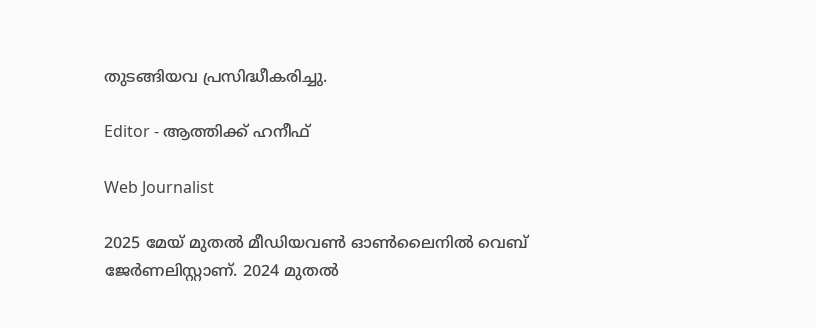തുടങ്ങിയവ പ്രസിദ്ധീകരിച്ചു.

Editor - ആത്തിക്ക് ഹനീഫ്

Web Journalist

2025 മേയ് മുതൽ മീഡിയവൺ ഓൺലൈനിൽ വെബ് ജേർണലിസ്റ്റാണ്. 2024 മുതൽ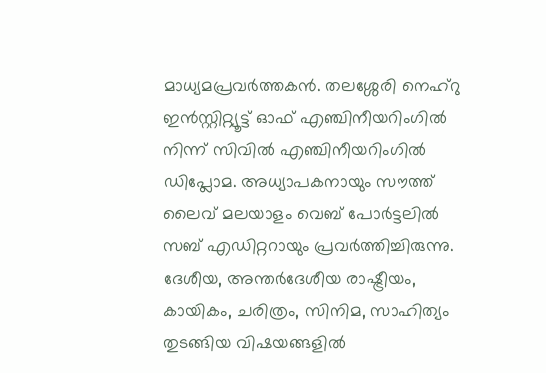മാധ്യമപ്രവർത്തകൻ. തലശ്ശേരി നെഹ്‌റു ഇൻസ്റ്റിറ്റ്യൂട്ട് ഓഫ് എഞ്ചിനീയറിംഗിൽ നിന്ന് സിവിൽ എഞ്ചിനീയറിംഗിൽ ഡിപ്ലോമ. അധ്യാപകനായും സൗത്ത് ലൈവ് മലയാളം വെബ് പോർട്ടലിൽ സബ് എഡിറ്ററായും പ്രവർത്തിച്ചിരുന്നു. ദേശീയ, അന്തർദേശീയ രാഷ്ട്രീയം, കായികം, ചരിത്രം, സിനിമ, സാഹിത്യം തുടങ്ങിയ വിഷയങ്ങളിൽ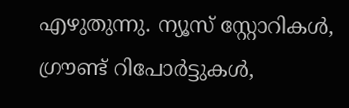എഴുതുന്നു. ന്യൂസ് സ്റ്റോറികൾ, ഗ്രൗണ്ട് റിപോർട്ടുകൾ,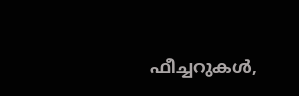ഫീച്ചറുകൾ,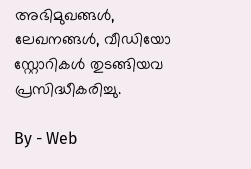അഭിമുഖങ്ങൾ, ലേഖനങ്ങൾ, വീഡിയോ സ്റ്റോറികൾ തുടങ്ങിയവ പ്രസിദ്ധീകരിച്ചു.

By - Web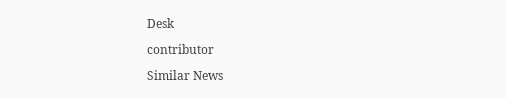Desk

contributor

Similar News